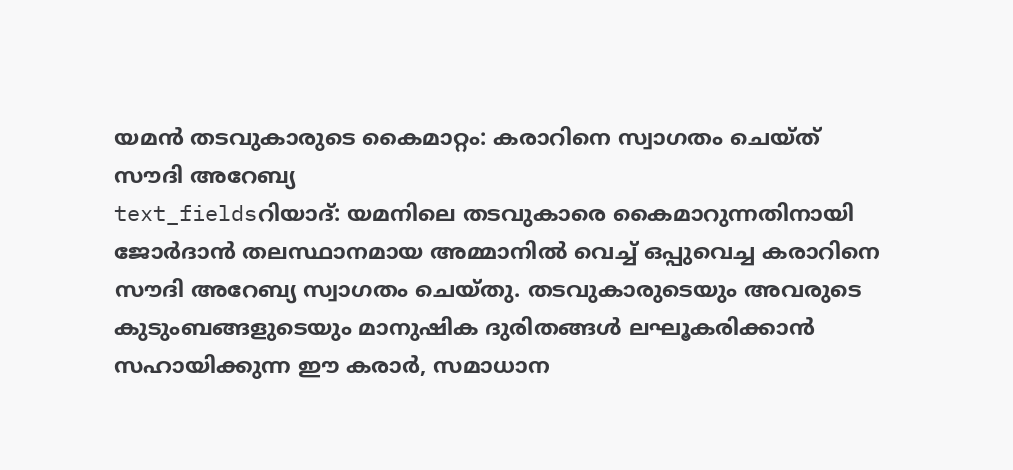യമൻ തടവുകാരുടെ കൈമാറ്റം: കരാറിനെ സ്വാഗതം ചെയ്ത് സൗദി അറേബ്യ
text_fieldsറിയാദ്: യമനിലെ തടവുകാരെ കൈമാറുന്നതിനായി ജോർദാൻ തലസ്ഥാനമായ അമ്മാനിൽ വെച്ച് ഒപ്പുവെച്ച കരാറിനെ സൗദി അറേബ്യ സ്വാഗതം ചെയ്തു. തടവുകാരുടെയും അവരുടെ കുടുംബങ്ങളുടെയും മാനുഷിക ദുരിതങ്ങൾ ലഘൂകരിക്കാൻ സഹായിക്കുന്ന ഈ കരാർ, സമാധാന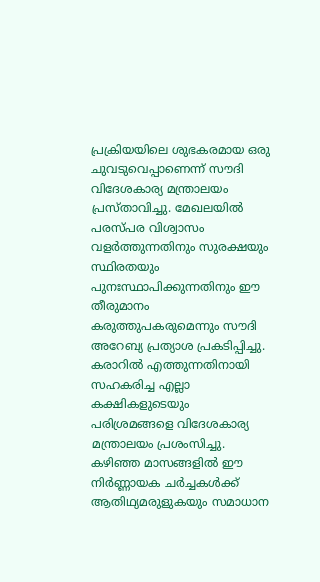പ്രക്രിയയിലെ ശുഭകരമായ ഒരു ചുവടുവെപ്പാണെന്ന് സൗദി വിദേശകാര്യ മന്ത്രാലയം പ്രസ്താവിച്ചു. മേഖലയിൽ പരസ്പര വിശ്വാസം വളർത്തുന്നതിനും സുരക്ഷയും സ്ഥിരതയും പുനഃസ്ഥാപിക്കുന്നതിനും ഈ തീരുമാനം കരുത്തുപകരുമെന്നും സൗദി അറേബ്യ പ്രത്യാശ പ്രകടിപ്പിച്ചു.
കരാറിൽ എത്തുന്നതിനായി സഹകരിച്ച എല്ലാ കക്ഷികളുടെയും പരിശ്രമങ്ങളെ വിദേശകാര്യ മന്ത്രാലയം പ്രശംസിച്ചു. കഴിഞ്ഞ മാസങ്ങളിൽ ഈ നിർണ്ണായക ചർച്ചകൾക്ക് ആതിഥ്യമരുളുകയും സമാധാന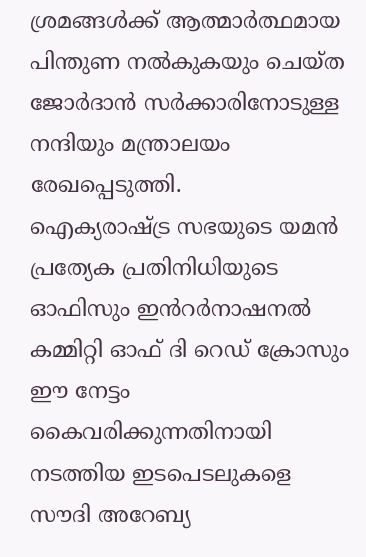ശ്രമങ്ങൾക്ക് ആത്മാർത്ഥമായ പിന്തുണ നൽകുകയും ചെയ്ത ജോർദാൻ സർക്കാരിനോടുള്ള നന്ദിയും മന്ത്രാലയം രേഖപ്പെടുത്തി.
ഐക്യരാഷ്ട്ര സഭയുടെ യമൻ പ്രത്യേക പ്രതിനിധിയുടെ ഓഫിസും ഇൻറർനാഷനൽ കമ്മിറ്റി ഓഫ് ദി റെഡ് ക്രോസും ഈ നേട്ടം കൈവരിക്കുന്നതിനായി നടത്തിയ ഇടപെടലുകളെ സൗദി അറേബ്യ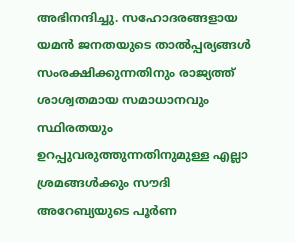അഭിനന്ദിച്ചു. സഹോദരങ്ങളായ യമൻ ജനതയുടെ താൽപ്പര്യങ്ങൾ സംരക്ഷിക്കുന്നതിനും രാജ്യത്ത് ശാശ്വതമായ സമാധാനവും സ്ഥിരതയും ഉറപ്പുവരുത്തുന്നതിനുമുള്ള എല്ലാ ശ്രമങ്ങൾക്കും സൗദി അറേബ്യയുടെ പൂർണ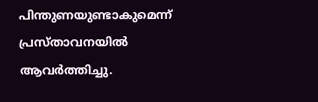പിന്തുണയുണ്ടാകുമെന്ന് പ്രസ്താവനയിൽ ആവർത്തിച്ചു.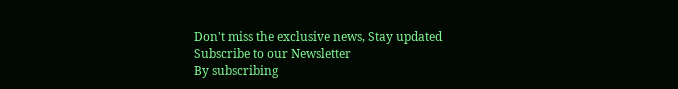Don't miss the exclusive news, Stay updated
Subscribe to our Newsletter
By subscribing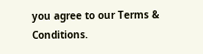you agree to our Terms & Conditions.